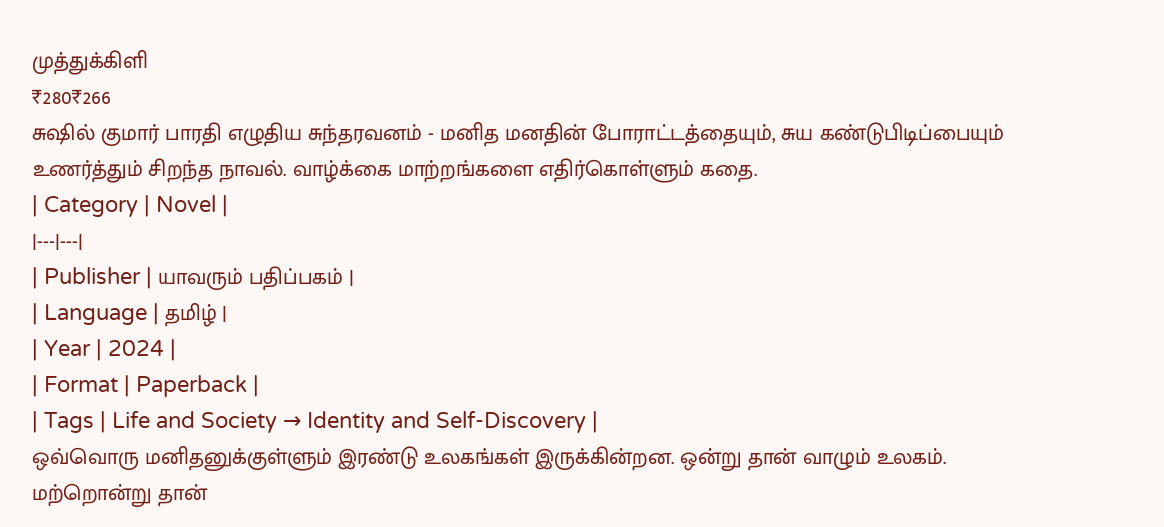முத்துக்கிளி
₹280₹266
சுஷில் குமார் பாரதி எழுதிய சுந்தரவனம் - மனித மனதின் போராட்டத்தையும், சுய கண்டுபிடிப்பையும் உணர்த்தும் சிறந்த நாவல். வாழ்க்கை மாற்றங்களை எதிர்கொள்ளும் கதை.
| Category | Novel |
|---|---|
| Publisher | யாவரும் பதிப்பகம் |
| Language | தமிழ் |
| Year | 2024 |
| Format | Paperback |
| Tags | Life and Society → Identity and Self-Discovery |
ஒவ்வொரு மனிதனுக்குள்ளும் இரண்டு உலகங்கள் இருக்கின்றன. ஒன்று தான் வாழும் உலகம். மற்றொன்று தான்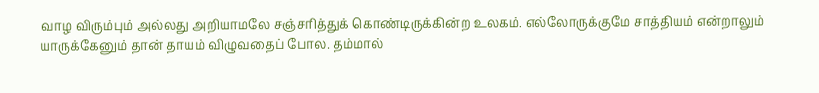வாழ விரும்பும் அல்லது அறியாமலே சஞ்சரித்துக் கொண்டிருக்கின்ற உலகம். எல்லோருக்குமே சாத்தியம் என்றாலும் யாருக்கேனும் தான் தாயம் விழுவதைப் போல. தம்மால்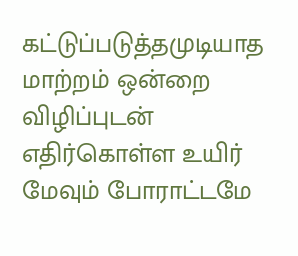கட்டுப்படுத்தமுடியாத மாற்றம் ஒன்றை விழிப்புடன் எதிர்கொள்ள உயிர் மேவும் போராட்டமே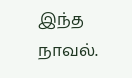இந்த நாவல்.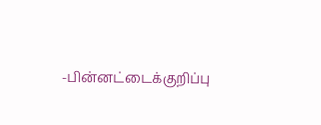-பின்னட்டைக்குறிப்பு